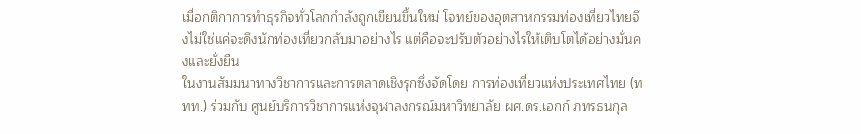เมื่อกติกาการทำธุรกิจทั่วโลกกำลังถูกเขียนขึ้นใหม่ โจทย์ของอุตสาหกรรมท่องเที่ยวไทยจึงไม่ใช่แค่จะดึงนักท่องเที่ยวกลับมาอย่างไร แต่คือจะปรับตัวอย่างไรให้เติบโตได้อย่างมั่นคงและยั่งยืน
ในงานสัมมนาทางวิชาการและการตลาดเชิงรุกซึ่งจัดโดย การท่องเที่ยวแห่งประเทศไทย (ททท.) ร่วมกับ ศูนย์บริการวิชาการแห่งจุฬาลงกรณ์มหาวิทยาลัย ผศ.ดร.เอกก์ ภทรธนกุล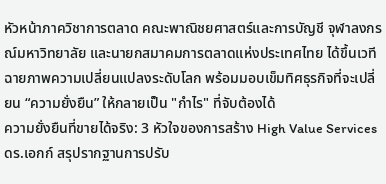หัวหน้าภาควิชาการตลาด คณะพาณิชยศาสตร์และการบัญชี จุฬาลงกรณ์มหาวิทยาลัย และนายกสมาคมการตลาดแห่งประเทศไทย ได้ขึ้นเวทีฉายภาพความเปลี่ยนแปลงระดับโลก พร้อมมอบเข็มทิศธุรกิจที่จะเปลี่ยน “ความยั่งยืน” ให้กลายเป็น "กำไร" ที่จับต้องได้
ความยั่งยืนที่ขายได้จริง: 3 หัวใจของการสร้าง High Value Services
ดร.เอกก์ สรุปรากฐานการปรับ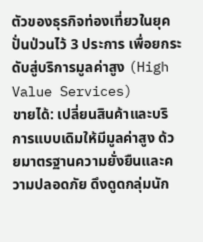ตัวของธุรกิจท่องเที่ยวในยุคปั่นป่วนไว้ 3 ประการ เพื่อยกระดับสู่บริการมูลค่าสูง (High Value Services)
ขายได้: เปลี่ยนสินค้าและบริการแบบเดิมให้มีมูลค่าสูง ด้วยมาตรฐานความยั่งยืนและความปลอดภัย ดึงดูดกลุ่มนัก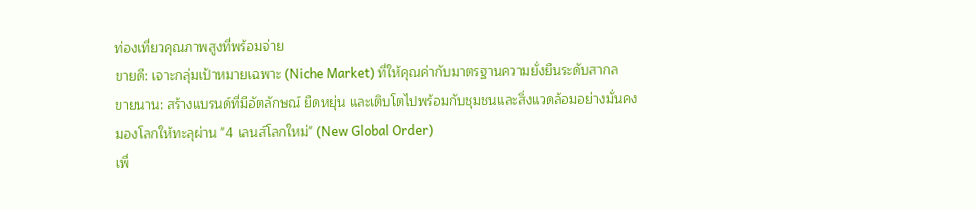ท่องเที่ยวคุณภาพสูงที่พร้อมจ่าย
ขายดี: เจาะกลุ่มเป้าหมายเฉพาะ (Niche Market) ที่ให้คุณค่ากับมาตรฐานความยั่งยืนระดับสากล
ขายนาน: สร้างแบรนด์ที่มีอัตลักษณ์ ยืดหยุ่น และเติบโตไปพร้อมกับชุมชนและสิ่งแวดล้อมอย่างมั่นคง
มองโลกให้ทะลุผ่าน "4 เลนส์โลกใหม่" (New Global Order)
เพื่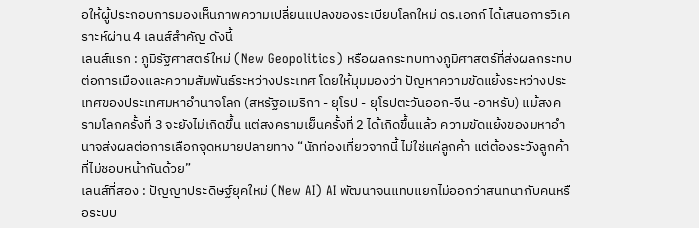อให้ผู้ประกอบการมองเห็นภาพความเปลี่ยนแปลงของระเบียบโลกใหม่ ดร.เอกก์ ได้เสนอการวิเคราะห์ผ่าน 4 เลนส์สำคัญ ดังนี้
เลนส์แรก : ภูมิรัฐศาสตร์ใหม่ (New Geopolitics) หรือผลกระทบทางภูมิศาสตร์ที่ส่งผลกระทบต่อการเมืองและความสัมพันธ์ระหว่างประเทศ โดยให้มุมมองว่า ปัญหาความขัดแย้งระหว่างประเทศของประเทศมหาอำนาจโลก (สหรัฐอเมริกา - ยุโรป - ยุโรปตะวันออก-จีน -อาหรับ) แม้สงครามโลกครั้งที่ 3 จะยังไม่เกิดขึ้น แต่สงครามเย็นครั้งที่ 2 ได้เกิดขึ้นแล้ว ความขัดแย้งของมหาอำนาจส่งผลต่อการเลือกจุดหมายปลายทาง “นักท่องเที่ยวจากนี้ ไม่ใช่แค่ลูกค้า แต่ต้องระวังลูกค้าที่ไม่ชอบหน้ากันด้วย”
เลนส์ที่สอง : ปัญญาประดิษฐ์ยุคใหม่ (New AI) AI พัฒนาจนแทบแยกไม่ออกว่าสนทนากับคนหรือระบบ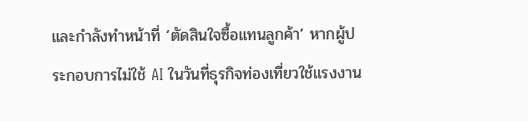และกำลังทำหน้าที่ ‘ตัดสินใจซื้อแทนลูกค้า’ หากผู้ประกอบการไม่ใช้ AI ในวันที่ธุรกิจท่องเที่ยวใช้แรงงาน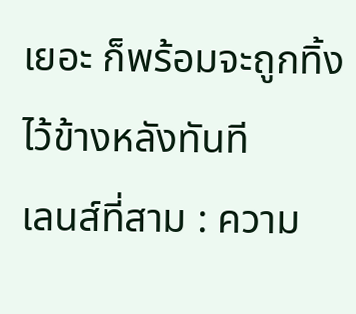เยอะ ก็พร้อมจะถูกทิ้งไว้ข้างหลังทันที
เลนส์ที่สาม : ความ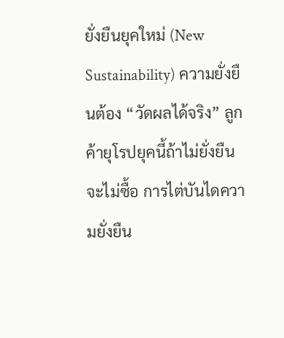ยั่งยืนยุคใหม่ (New Sustainability) ความยั่งยืนต้อง “วัดผลได้จริง” ลูกค้ายุโรปยุคนี้ถ้าไม่ยั่งยืนจะไม่ซื้อ การไต่บันไดความยั่งยืน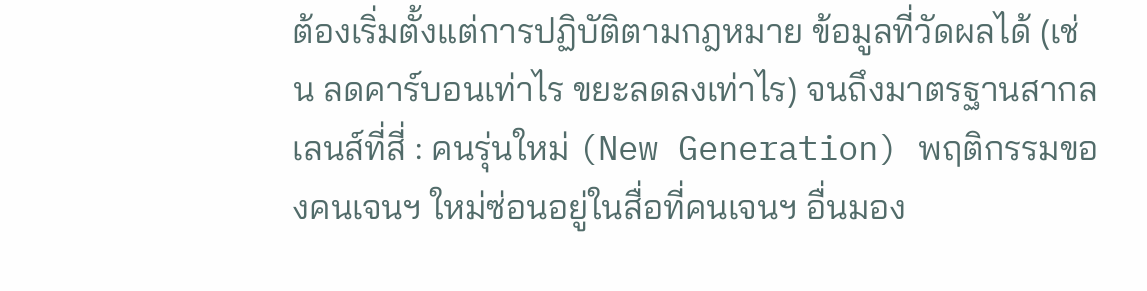ต้องเริ่มตั้งแต่การปฏิบัติตามกฎหมาย ข้อมูลที่วัดผลได้ (เช่น ลดคาร์บอนเท่าไร ขยะลดลงเท่าไร) จนถึงมาตรฐานสากล
เลนส์ที่สี่ : คนรุ่นใหม่ (New Generation) พฤติกรรมของคนเจนฯ ใหม่ซ่อนอยู่ในสื่อที่คนเจนฯ อื่นมอง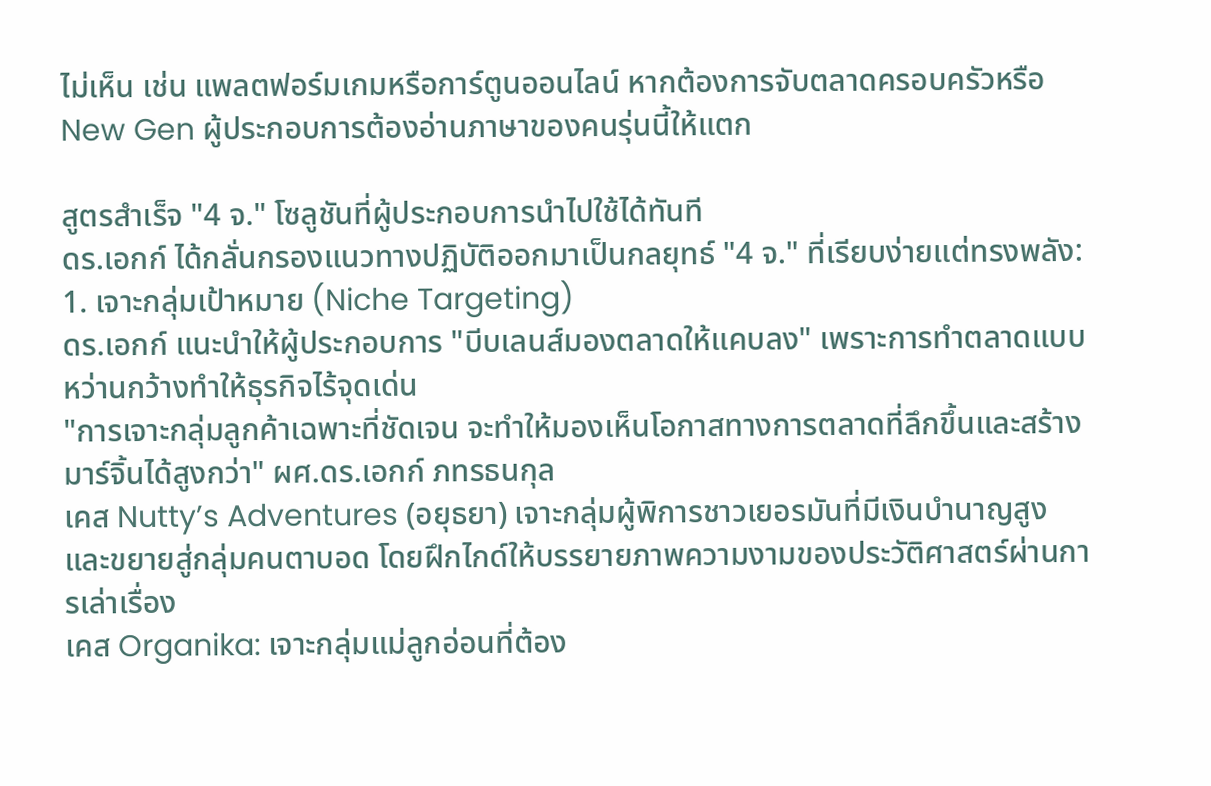ไม่เห็น เช่น แพลตฟอร์มเกมหรือการ์ตูนออนไลน์ หากต้องการจับตลาดครอบครัวหรือ New Gen ผู้ประกอบการต้องอ่านภาษาของคนรุ่นนี้ให้แตก

สูตรสำเร็จ "4 จ." โซลูชันที่ผู้ประกอบการนำไปใช้ได้ทันที
ดร.เอกก์ ได้กลั่นกรองแนวทางปฏิบัติออกมาเป็นกลยุทธ์ "4 จ." ที่เรียบง่ายแต่ทรงพลัง:
1. เจาะกลุ่มเป้าหมาย (Niche Targeting)
ดร.เอกก์ แนะนำให้ผู้ประกอบการ "บีบเลนส์มองตลาดให้แคบลง" เพราะการทำตลาดแบบหว่านกว้างทำให้ธุรกิจไร้จุดเด่น
"การเจาะกลุ่มลูกค้าเฉพาะที่ชัดเจน จะทำให้มองเห็นโอกาสทางการตลาดที่ลึกขึ้นและสร้างมาร์จิ้นได้สูงกว่า" ผศ.ดร.เอกก์ ภทรธนกุล
เคส Nutty’s Adventures (อยุธยา) เจาะกลุ่มผู้พิการชาวเยอรมันที่มีเงินบำนาญสูง และขยายสู่กลุ่มคนตาบอด โดยฝึกไกด์ให้บรรยายภาพความงามของประวัติศาสตร์ผ่านการเล่าเรื่อง
เคส Organika: เจาะกลุ่มแม่ลูกอ่อนที่ต้อง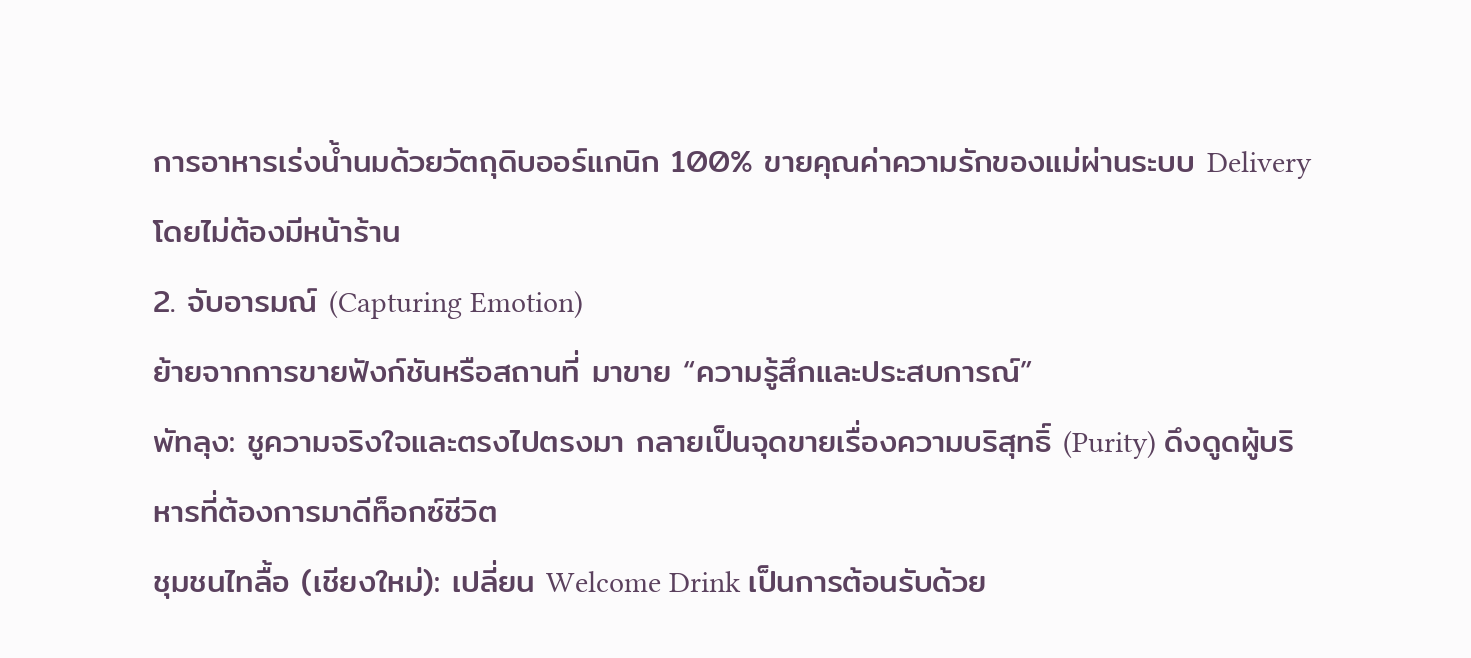การอาหารเร่งน้ำนมด้วยวัตถุดิบออร์แกนิก 100% ขายคุณค่าความรักของแม่ผ่านระบบ Delivery โดยไม่ต้องมีหน้าร้าน
2. จับอารมณ์ (Capturing Emotion)
ย้ายจากการขายฟังก์ชันหรือสถานที่ มาขาย “ความรู้สึกและประสบการณ์”
พัทลุง: ชูความจริงใจและตรงไปตรงมา กลายเป็นจุดขายเรื่องความบริสุทธิ์ (Purity) ดึงดูดผู้บริหารที่ต้องการมาดีท็อกซ์ชีวิต
ชุมชนไทลื้อ (เชียงใหม่): เปลี่ยน Welcome Drink เป็นการต้อนรับด้วย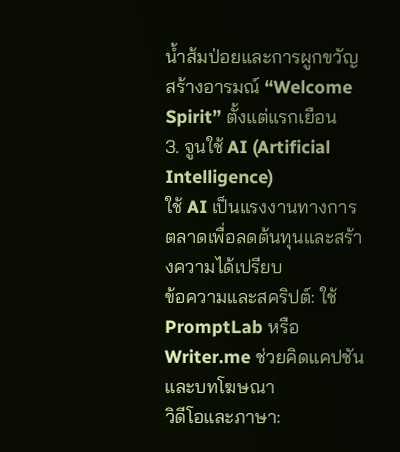น้ำส้มป่อยและการผูกขวัญสร้างอารมณ์ “Welcome Spirit” ตั้งแต่แรกเยือน
3. จูนใช้ AI (Artificial Intelligence)
ใช้ AI เป็นแรงงานทางการตลาดเพื่อลดต้นทุนและสร้างความได้เปรียบ
ข้อความและสคริปต์: ใช้ PromptLab หรือ Writer.me ช่วยคิดแคปชันและบทโฆษณา
วิดีโอและภาษา: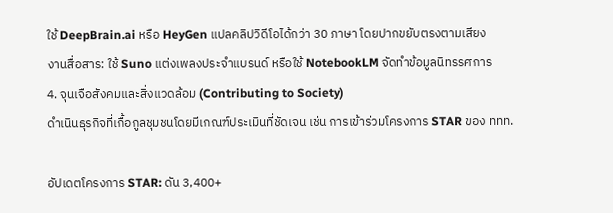ใช้ DeepBrain.ai หรือ HeyGen แปลคลิปวิดีโอได้กว่า 30 ภาษา โดยปากขยับตรงตามเสียง
งานสื่อสาร: ใช้ Suno แต่งเพลงประจำแบรนด์ หรือใช้ NotebookLM จัดทำข้อมูลนิทรรศการ
4. จุนเจือสังคมและสิ่งแวดล้อม (Contributing to Society)
ดำเนินธุรกิจที่เกื้อกูลชุมชนโดยมีเกณฑ์ประเมินที่ชัดเจน เช่น การเข้าร่วมโครงการ STAR ของ ททท.

อัปเดตโครงการ STAR: ดัน 3,400+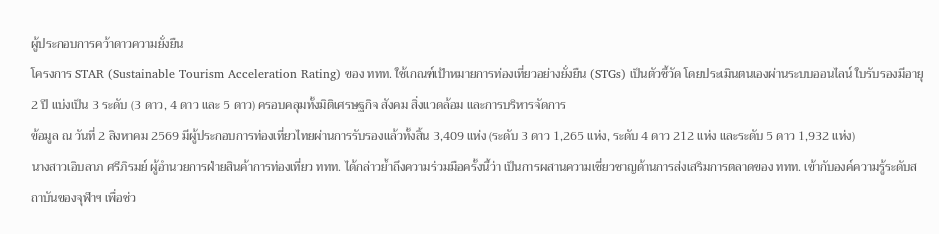ผู้ประกอบการคว้าดาวความยั่งยืน
โครงการ STAR (Sustainable Tourism Acceleration Rating) ของ ททท. ใช้เกณฑ์เป้าหมายการท่องเที่ยวอย่างยั่งยืน (STGs) เป็นตัวชี้วัด โดยประเมินตนเองผ่านระบบออนไลน์ ใบรับรองมีอายุ 2 ปี แบ่งเป็น 3 ระดับ (3 ดาว, 4 ดาว และ 5 ดาว) ครอบคลุมทั้งมิติเศรษฐกิจ สังคม สิ่งแวดล้อม และการบริหารจัดการ
ข้อมูล ณ วันที่ 2 สิงหาคม 2569 มีผู้ประกอบการท่องเที่ยวไทยผ่านการรับรองแล้วทั้งสิ้น 3,409 แห่ง (ระดับ 3 ดาว 1,265 แห่ง, ระดับ 4 ดาว 212 แห่ง และระดับ 5 ดาว 1,932 แห่ง)
นางสาวเอิบลาภ ศรีภิรมย์ ผู้อำนวยการฝ่ายสินค้าการท่องเที่ยว ททท. ได้กล่าวย้ำถึงความร่วมมือครั้งนี้ว่า เป็นการผสานความเชี่ยวชาญด้านการส่งเสริมการตลาดของ ททท. เข้ากับองค์ความรู้ระดับสถาบันของจุฬาฯ เพื่อช่ว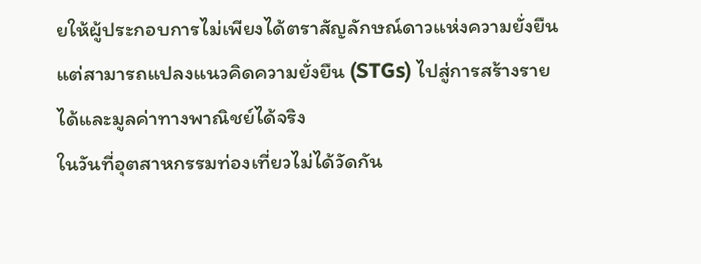ยให้ผู้ประกอบการไม่เพียงได้ตราสัญลักษณ์ดาวแห่งความยั่งยืน แต่สามารถแปลงแนวคิดความยั่งยืน (STGs) ไปสู่การสร้างรายได้และมูลค่าทางพาณิชย์ได้จริง
ในวันที่อุตสาหกรรมท่องเที่ยวไม่ได้วัดกัน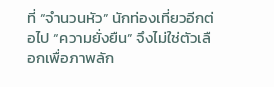ที่ “จำนวนหัว” นักท่องเที่ยวอีกต่อไป “ความยั่งยืน” จึงไม่ใช่ตัวเลือกเพื่อภาพลัก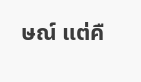ษณ์ แต่คื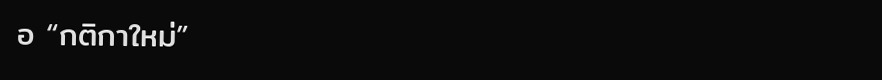อ “กติกาใหม่”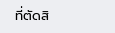ที่ตัดสิ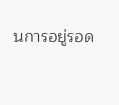นการอยู่รอด